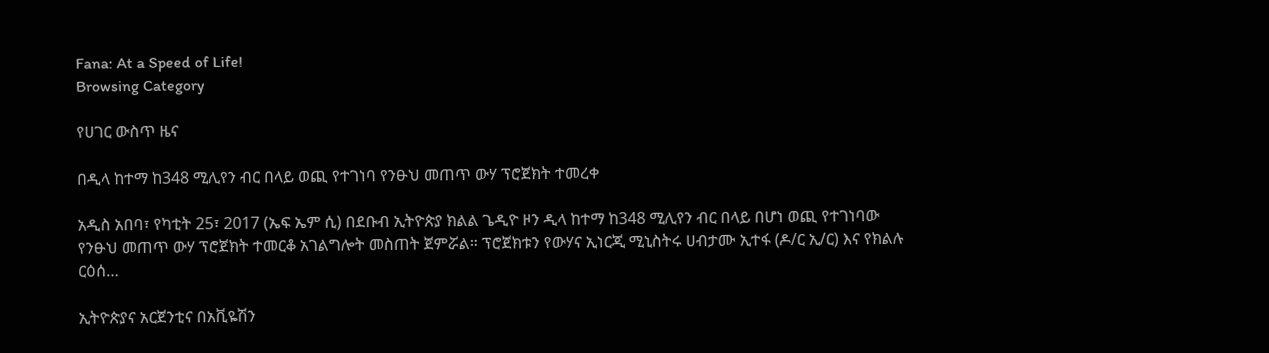Fana: At a Speed of Life!
Browsing Category

የሀገር ውስጥ ዜና

በዲላ ከተማ ከ348 ሚሊየን ብር በላይ ወጪ የተገነባ የንፁህ መጠጥ ውሃ ፕሮጀክት ተመረቀ

አዲስ አበባ፣ የካቲት 25፣ 2017 (ኤፍ ኤም ሲ) በደቡብ ኢትዮጵያ ክልል ጌዲዮ ዞን ዲላ ከተማ ከ348 ሚሊየን ብር በላይ በሆነ ወጪ የተገነባው የንፁህ መጠጥ ውሃ ፕሮጀክት ተመርቆ አገልግሎት መስጠት ጀምሯል። ፕሮጀክቱን የውሃና ኢነርጂ ሚኒስትሩ ሀብታሙ ኢተፋ (ዶ/ር ኢ/ር) እና የክልሉ ርዕሰ…

ኢትዮጵያና አርጀንቲና በአቪዬሽን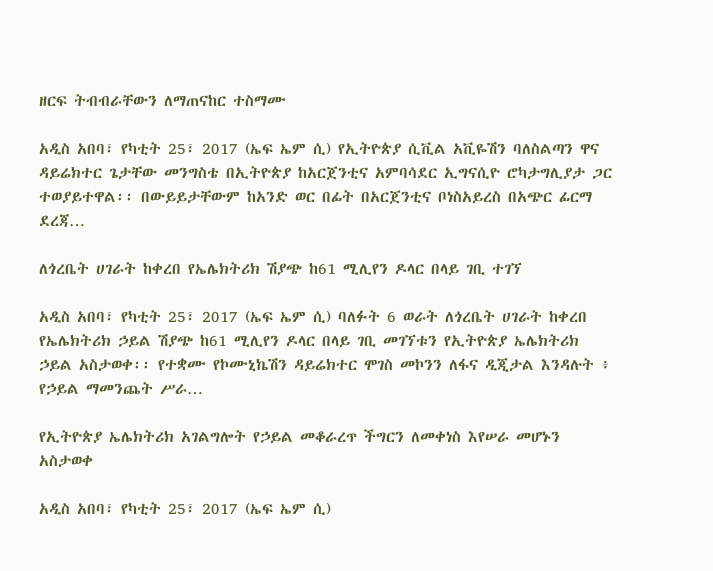ዘርፍ ትብብራቸውን ለማጠናከር ተስማሙ

አዲስ አበባ፣ የካቲት 25፣ 2017 (ኤፍ ኤም ሲ) የኢትዮጵያ ሲቪል አቪዬሽን ባለስልጣን ዋና ዳይሬክተር ጌታቸው መንግስቴ በኢትዮጵያ ከአርጀንቲና አምባሳደር ኢግናሲዮ ሮካታግሊያታ ጋር ተወያይተዋል፡፡ በውይይታቸውም ከአንድ ወር በፊት በአርጀንቲና ቦነስአይረስ በአጭር ፊርማ ደረጃ…

ለጎረቤት ሀገራት ከቀረበ የኤሌክትሪክ ሽያጭ ከ61 ሚሊየን ዶላር በላይ ገቢ ተገኘ

አዲስ አበባ፣ የካቲት 25፣ 2017 (ኤፍ ኤም ሲ) ባለፉት 6 ወራት ለጎረቤት ሀገራት ከቀረበ የኤሌክትሪክ ኃይል ሽያጭ ከ61 ሚሊየን ዶላር በላይ ገቢ መገኘቱን የኢትዮጵያ ኤሌክትሪክ ኃይል አስታወቀ፡፡ የተቋሙ የኮሙኒኬሽን ዳይሬክተር ሞገስ መኮንን ለፋና ዲጂታል እንዳሉት ፥ የኃይል ማመንጨት ሥራ…

የኢትዮጵያ ኤሌክትሪክ አገልግሎት የኃይል መቆራረጥ ችግርን ለመቀነስ እየሠራ መሆኑን አስታወቀ

አዲስ አበባ፣ የካቲት 25፣ 2017 (ኤፍ ኤም ሲ)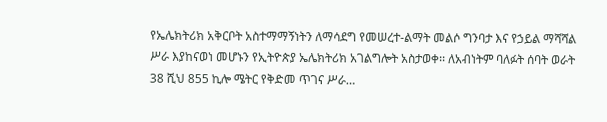የኤሌክትሪክ አቅርቦት አስተማማኝነትን ለማሳደግ የመሠረተ-ልማት መልሶ ግንባታ እና የኃይል ማሻሻል ሥራ እያከናወነ መሆኑን የኢትዮጵያ ኤሌክትሪክ አገልግሎት አስታወቀ፡፡ ለአብነትም ባለፉት ሰባት ወራት 38 ሺህ 855 ኪሎ ሜትር የቅድመ ጥገና ሥራ…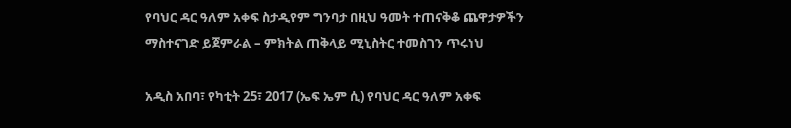የባህር ዳር ዓለም አቀፍ ስታዲየም ግንባታ በዚህ ዓመት ተጠናቅቆ ጨዋታዎችን ማስተናገድ ይጀምራል – ምክትል ጠቅላይ ሚኒስትር ተመስገን ጥሩነህ

አዲስ አበባ፣ የካቲት 25፣ 2017 (ኤፍ ኤም ሲ) የባህር ዳር ዓለም አቀፍ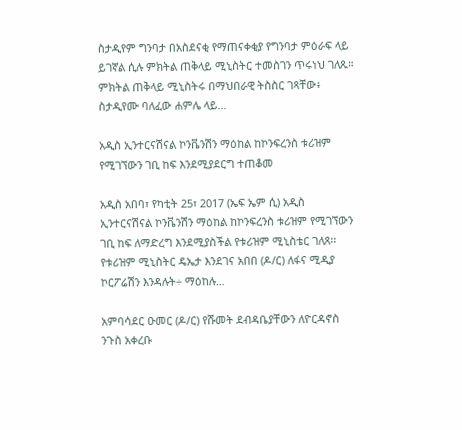ስታዲየም ግንባታ በአስደናቂ የማጠናቀቂያ የግንባታ ምዕራፍ ላይ ይገኛል ሲሉ ምክትል ጠቅላይ ሚኒስትር ተመስገን ጥሩነህ ገለጹ። ምክትል ጠቅላይ ሚኒስትሩ በማህበራዊ ትስስር ገጻቸው፥ ስታዲየሙ ባለፈው ሐምሌ ላይ…

አዲስ ኢንተርናሽናል ኮንቬንሽን ማዕከል ከኮንፍረንስ ቱሪዝም የሚገኘውን ገቢ ከፍ እንደሚያደርግ ተጠቆመ

አዲስ አበባ፣ የካቲት 25፣ 2017 (ኤፍ ኤም ሲ) አዲስ ኢንተርናሽናል ኮንቬንሽን ማዕከል ከኮንፍረንስ ቱሪዝም የሚገኘውን ገቢ ከፍ ለማድረግ እንደሚያስችል የቱሪዝም ሚኒስቴር ገለጸ፡፡ የቱሪዝም ሚኒስትር ዴኤታ እንደገና አበበ (ዶ/ር) ለፋና ሚዲያ ኮርፖሬሽን እንዳሉት÷ ማዕከሉ…

አምባሳደር ዑመር (ዶ/ር) የሹመት ደብዳቤያቸውን ለዮርዳኖስ ንጉስ አቀረቡ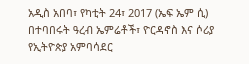አዲስ አበባ፣ የካቲት 24፣ 2017 (ኤፍ ኤም ሲ) በተባበሩት ዓረብ ኤምሬቶች፣ ዮርዳኖስ እና ሶሪያ የኢትዮጵያ አምባሳደር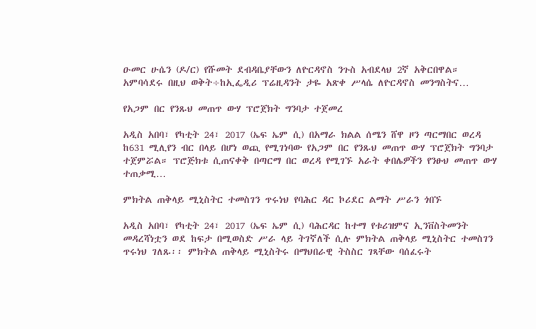ዑመር ሁሴን (ዶ/ር) የሹመት ደብዳቤያቸውን ለዮርዳኖስ ንጉስ አብደላህ 2ኛ አቅርበዋል። አምባሳደሩ በዚህ ወቅት÷ከኢፌዲሪ ፕሬዚዳንት ታዬ አጽቀ ሥላሴ ለዮርዳኖስ መንግስትና…

የአጋም በር የንጹህ መጠጥ ውሃ ፕሮጀክት ግንባታ ተጀመረ

አዲስ አበባ፣ የካቲት 24፣ 2017 (ኤፍ ኤም ሲ) በአማራ ክልል ሰሜን ሸዋ ዞን ጣርማበር ወረዳ ከ631 ሚሊየን ብር በላይ በሆነ ወጪ የሚገነባው የአጋም በር የንጹህ መጠጥ ውሃ ፕሮጀክት ግንባታ ተጀምሯል። ፕሮጅክቱ ሲጠናቀቅ በጣርማ በር ወረዳ የሚገኙ አራት ቀበሌዎችን የንፁህ መጠጥ ውሃ ተጠቃሚ…

ምክትል ጠቅላይ ሚኒስትር ተመስገን ጥሩነህ የባሕር ዳር ኮሪደር ልማት ሥራን ጎበኙ

አዲስ አበባ፣ የካቲት 24፣ 2017 (ኤፍ ኤም ሲ) ባሕርዳር ከተማ የቱሪዝምና ኢንቨስትመንት መዳረሻነቷን ወደ ከፍታ በሚወስድ ሥራ ላይ ትገኛለች ሲሉ ምክትል ጠቅላይ ሚኒስትር ተመስገን ጥሩነህ ገለጹ፡፡ ምክትል ጠቅላይ ሚኒስትሩ በማህበራዊ ትስስር ገጻቸው ባሰፈሩት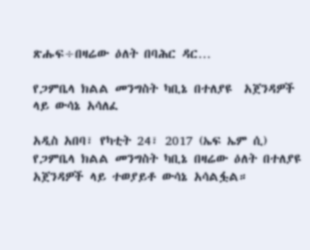ጽሑፍ÷በዛሬው ዕለት በባሕር ዳር…

የጋምቤላ ክልል መንግስት ካቢኔ በተለያዩ  አጀንዳዎች ላይ ውሳኔ አሳለፈ

አዲስ አበባ፣ የካቲት 24፣ 2017 (ኤፍ ኤም ሲ) የጋምቤላ ክልል መንግስት ካቢኔ በዛሬው ዕለት በተለያዩ አጀንዳዎች ላይ ተወያይቶ ውሳኔ አሳልፏል።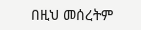በዚህ መሰረትም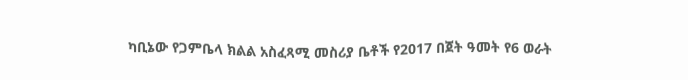ካቢኔው የጋምቤላ ክልል አስፈጻሚ መስሪያ ቤቶች የ2017 በጀት ዓመት የ6 ወራት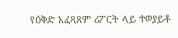የዕቅድ አፈጻጸም ሪፖርት ላይ ተወያይቶ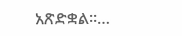አጽድቋል።…